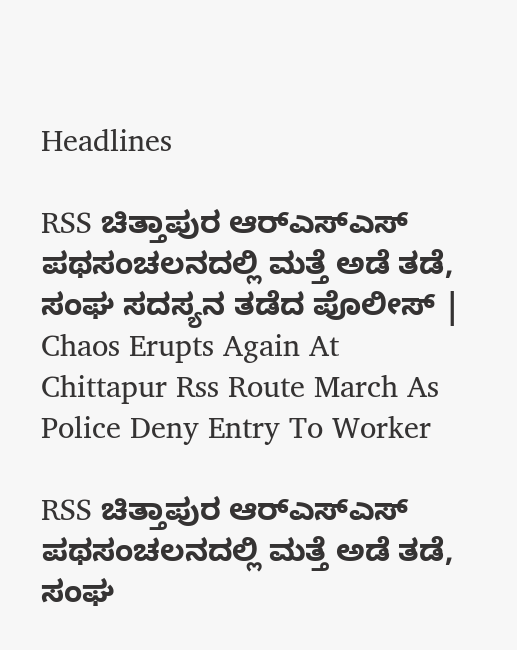Headlines

RSS ಚಿತ್ತಾಪುರ ಆರ್‌ಎಸ್‌ಎಸ್ ಪಥಸಂಚಲನದಲ್ಲಿ ಮತ್ತೆ ಅಡೆ ತಡೆ, ಸಂಘ ಸದಸ್ಯನ ತಡೆದ ಪೊಲೀಸ್ | Chaos Erupts Again At Chittapur Rss Route March As Police Deny Entry To Worker

RSS ಚಿತ್ತಾಪುರ ಆರ್‌ಎಸ್‌ಎಸ್ ಪಥಸಂಚಲನದಲ್ಲಿ ಮತ್ತೆ ಅಡೆ ತಡೆ, ಸಂಘ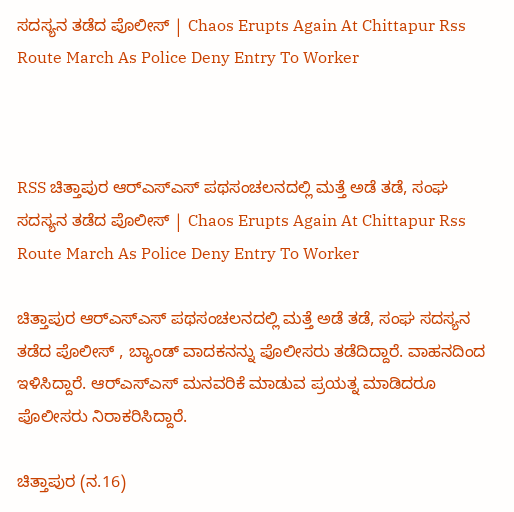ಸದಸ್ಯನ ತಡೆದ ಪೊಲೀಸ್ | Chaos Erupts Again At Chittapur Rss Route March As Police Deny Entry To Worker



RSS ಚಿತ್ತಾಪುರ ಆರ್‌ಎಸ್‌ಎಸ್ ಪಥಸಂಚಲನದಲ್ಲಿ ಮತ್ತೆ ಅಡೆ ತಡೆ, ಸಂಘ ಸದಸ್ಯನ ತಡೆದ ಪೊಲೀಸ್ | Chaos Erupts Again At Chittapur Rss Route March As Police Deny Entry To Worker

ಚಿತ್ತಾಪುರ ಆರ್‌ಎಸ್‌ಎಸ್ ಪಥಸಂಚಲನದಲ್ಲಿ ಮತ್ತೆ ಅಡೆ ತಡೆ, ಸಂಘ ಸದಸ್ಯನ ತಡೆದ ಪೊಲೀಸ್ , ಬ್ಯಾಂಡ್ ವಾದಕನನ್ನು ಪೊಲೀಸರು ತಡೆದಿದ್ದಾರೆ. ವಾಹನದಿಂದ ಇಳಿಸಿದ್ದಾರೆ. ಆರ್‌ಎಸ್ಎಸ್ ಮನವರಿಕೆ ಮಾಡುವ ಪ್ರಯತ್ನ ಮಾಡಿದರೂ ಪೊಲೀಸರು ನಿರಾಕರಿಸಿದ್ದಾರೆ.

ಚಿತ್ತಾಪುರ (ನ.16)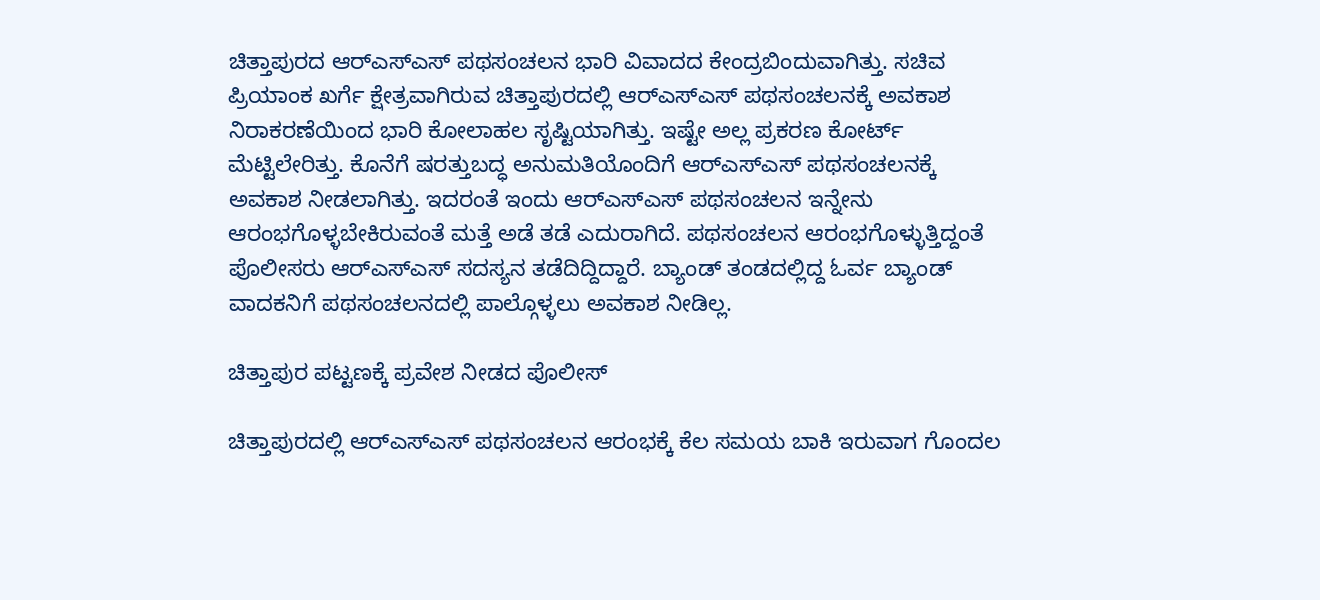ಚಿತ್ತಾಪುರದ ಆರ್‌ಎಸ್ಎಸ್ ಪಥಸಂಚಲನ ಭಾರಿ ವಿವಾದದ ಕೇಂದ್ರಬಿಂದುವಾಗಿತ್ತು. ಸಚಿವ ಪ್ರಿಯಾಂಕ ಖರ್ಗೆ ಕ್ಷೇತ್ರವಾಗಿರುವ ಚಿತ್ತಾಪುರದಲ್ಲಿ ಆರ್‌ಎಸ್ಎಸ್ ಪಥಸಂಚಲನಕ್ಕೆ ಅವಕಾಶ ನಿರಾಕರಣೆಯಿಂದ ಭಾರಿ ಕೋಲಾಹಲ ಸೃಷ್ಟಿಯಾಗಿತ್ತು. ಇಷ್ಟೇ ಅಲ್ಲ ಪ್ರಕರಣ ಕೋರ್ಟ್ ಮೆಟ್ಟಿಲೇರಿತ್ತು. ಕೊನೆಗೆ ಷರತ್ತುಬದ್ಧ ಅನುಮತಿಯೊಂದಿಗೆ ಆರ್‌ಎಸ್ಎಸ್ ಪಥಸಂಚಲನಕ್ಕೆ ಅವಕಾಶ ನೀಡಲಾಗಿತ್ತು. ಇದರಂತೆ ಇಂದು ಆರ್‌ಎಸ್ಎಸ್ ಪಥಸಂಚಲನ ಇನ್ನೇನು ಆರಂಭಗೊಳ್ಳಬೇಕಿರುವಂತೆ ಮತ್ತೆ ಅಡೆ ತಡೆ ಎದುರಾಗಿದೆ. ಪಥಸಂಚಲನ ಆರಂಭಗೊಳ್ಳುತ್ತಿದ್ದಂತೆ ಪೊಲೀಸರು ಆರ್‌ಎಸ್ಎಸ್ ಸದಸ್ಯನ ತಡೆದಿದ್ದಿದ್ದಾರೆ. ಬ್ಯಾಂಡ್ ತಂಡದಲ್ಲಿದ್ದ ಓರ್ವ ಬ್ಯಾಂಡ್ ವಾದಕನಿಗೆ ಪಥಸಂಚಲನದಲ್ಲಿ ಪಾಲ್ಗೊಳ್ಳಲು ಅವಕಾಶ ನೀಡಿಲ್ಲ.

ಚಿತ್ತಾಪುರ ಪಟ್ಟಣಕ್ಕೆ ಪ್ರವೇಶ ನೀಡದ ಪೊಲೀಸ್

ಚಿತ್ತಾಪುರದಲ್ಲಿ ಆರ್‌ಎಸ್ಎಸ್ ಪಥಸಂಚಲನ ಆರಂಭಕ್ಕೆ ಕೆಲ ಸಮಯ ಬಾಕಿ ಇರುವಾಗ ಗೊಂದಲ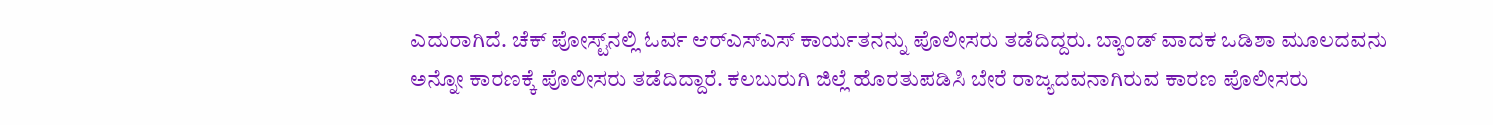ಎದುರಾಗಿದೆ. ಚೆಕ್ ಪೋಸ್ಟ್‌ನಲ್ಲಿ ಓರ್ವ ಆರ್‌ಎಸ್ಎಸ್ ಕಾರ್ಯತನನ್ನು ಪೊಲೀಸರು ತಡೆದಿದ್ದರು. ಬ್ಯಾಂಡ್ ವಾದಕ ಒಡಿಶಾ ಮೂಲದವನು ಅನ್ನೋ ಕಾರಣಕ್ಕೆ ಪೊಲೀಸರು ತಡೆದಿದ್ದಾರೆ. ಕಲಬುರುಗಿ ಜಿಲ್ಲೆ ಹೊರತುಪಡಿಸಿ ಬೇರೆ ರಾಜ್ಯದವನಾಗಿರುವ ಕಾರಣ ಪೊಲೀಸರು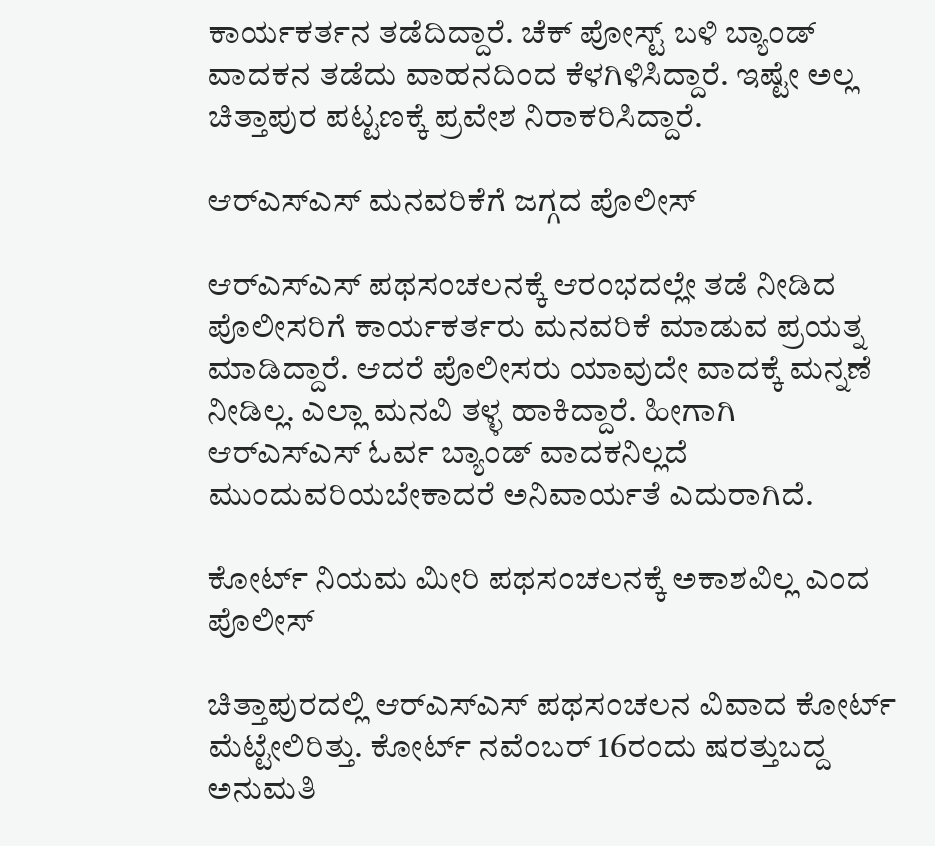ಕಾರ್ಯಕರ್ತನ ತಡೆದಿದ್ದಾರೆ. ಚೆಕ್ ಪೋಸ್ಟ್ ಬಳಿ ಬ್ಯಾಂಡ್ ವಾದಕನ ತಡೆದು ವಾಹನದಿಂದ ಕೆಳಗಿಳಿಸಿದ್ದಾರೆ. ಇಷ್ಟೇ ಅಲ್ಲ ಚಿತ್ತಾಪುರ ಪಟ್ಟಣಕ್ಕೆ ಪ್ರವೇಶ ನಿರಾಕರಿಸಿದ್ದಾರೆ.

ಆರ್‌ಎಸ್ಎಸ್ ಮನವರಿಕೆಗೆ ಜಗ್ಗದ ಪೊಲೀಸ್

ಆರ್‌ಎಸ್ಎಸ್ ಪಥಸಂಚಲನಕ್ಕೆ ಆರಂಭದಲ್ಲೇ ತಡೆ ನೀಡಿದ ಪೊಲೀಸರಿಗೆ ಕಾರ್ಯಕರ್ತರು ಮನವರಿಕೆ ಮಾಡುವ ಪ್ರಯತ್ನ ಮಾಡಿದ್ದಾರೆ. ಆದರೆ ಪೊಲೀಸರು ಯಾವುದೇ ವಾದಕ್ಕೆ ಮನ್ನಣೆ ನೀಡಿಲ್ಲ. ಎಲ್ಲಾ ಮನವಿ ತಳ್ಳ ಹಾಕಿದ್ದಾರೆ. ಹೀಗಾಗಿ ಆರ್‌ಎಸ್ಎಸ್ ಓರ್ವ ಬ್ಯಾಂಡ್ ವಾದಕನಿಲ್ಲದೆ ಮುಂದುವರಿಯಬೇಕಾದರೆ ಅನಿವಾರ್ಯತೆ ಎದುರಾಗಿದೆ.

ಕೋರ್ಟ್ ನಿಯಮ ಮೀರಿ ಪಥಸಂಚಲನಕ್ಕೆ ಅಕಾಶವಿಲ್ಲ ಎಂದ ಪೊಲೀಸ್

ಚಿತ್ತಾಪುರದಲ್ಲಿ ಆರ್‌ಎಸ್ಎಸ್ ಪಥಸಂಚಲನ ವಿವಾದ ಕೋರ್ಟ್ ಮೆಟ್ಟೇಲಿರಿತ್ತು. ಕೋರ್ಟ್‌ ನವೆಂಬರ್ 16ರಂದು ಷರತ್ತುಬದ್ದ ಅನುಮತಿ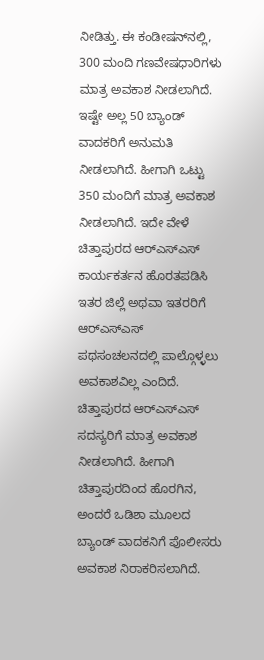ನೀಡಿತ್ತು. ಈ ಕಂಡೀಷನ್‌ನಲ್ಲಿ, 300 ಮಂದಿ ಗಣವೇಷಧಾರಿಗಳು ಮಾತ್ರ ಅವಕಾಶ ನೀಡಲಾಗಿದೆ. ಇಷ್ಟೇ ಅಲ್ಲ 50 ಬ್ಯಾಂಡ್ ವಾದಕರಿಗೆ ಅನುಮತಿ ನೀಡಲಾಗಿದೆ. ಹೀಗಾಗಿ ಒಟ್ಟು 350 ಮಂದಿಗೆ ಮಾತ್ರ ಅವಕಾಶ ನೀಡಲಾಗಿದೆ. ಇದೇ ವೇಳೆ ಚಿತ್ತಾಪುರದ ಆರ್‌ಎಸ್ಎಸ್ ಕಾರ್ಯಕರ್ತನ ಹೊರತಪಡಿಸಿ ಇತರ ಜಿಲ್ಲೆ ಅಥವಾ ಇತರರಿಗೆ ಆರ್‌ಎಸ್ಎಸ್ ಪಥಸಂಚಲನದಲ್ಲಿ ಪಾಲ್ಗೊಳ್ಳಲು ಅವಕಾಶವಿಲ್ಲ ಎಂದಿದೆ. ಚಿತ್ತಾಪುರದ ಆರ್‌ಎಸ್ಎಸ್ ಸದಸ್ಯರಿಗೆ ಮಾತ್ರ ಅವಕಾಶ ನೀಡಲಾಗಿದೆ. ಹೀಗಾಗಿ ಚಿತ್ತಾಪುರದಿಂದ ಹೊರಗಿನ, ಅಂದರೆ ಒಡಿಶಾ ಮೂಲದ ಬ್ಯಾಂಡ್ ವಾದಕನಿಗೆ ಪೊಲೀಸರು ಅವಕಾಶ ನಿರಾಕರಿಸಲಾಗಿದೆ.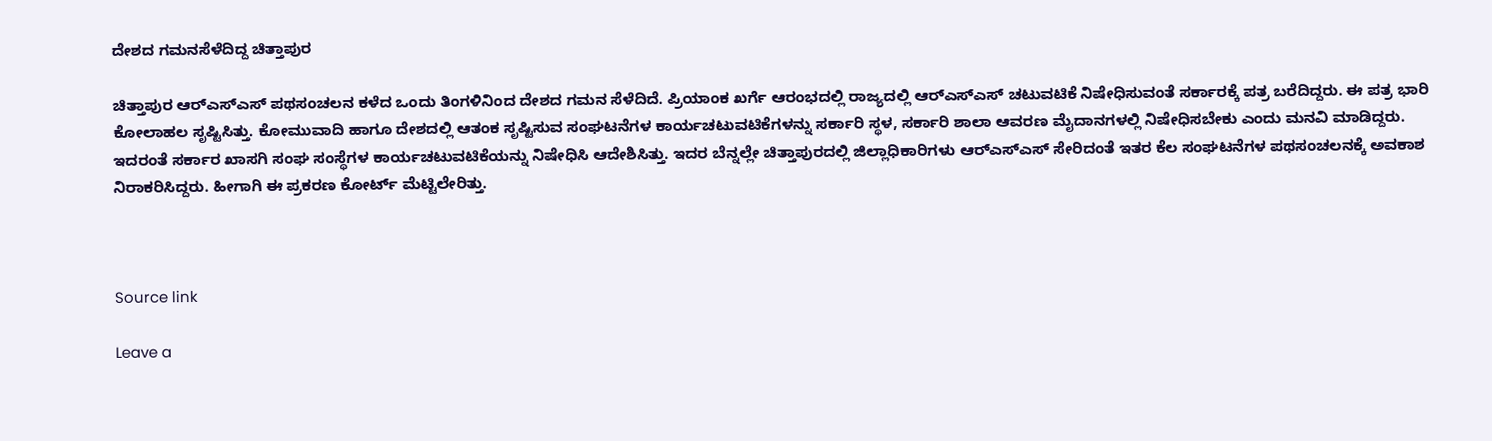ದೇಶದ ಗಮನಸೆಳೆದಿದ್ದ ಚಿತ್ತಾಪುರ

ಚಿತ್ತಾಪುರ ಆರ್‌ಎಸ್ಎಸ್ ಪಥಸಂಚಲನ ಕಳೆದ ಒಂದು ತಿಂಗಳಿನಿಂದ ದೇಶದ ಗಮನ ಸೆಳೆದಿದೆ. ಪ್ರಿಯಾಂಕ ಖರ್ಗೆ ಆರಂಭದಲ್ಲಿ ರಾಜ್ಯದಲ್ಲಿ ಆರ್‌ಎಸ್ಎಸ್ ಚಟುವಟಿಕೆ ನಿಷೇಧಿಸುವಂತೆ ಸರ್ಕಾರಕ್ಕೆ ಪತ್ರ ಬರೆದಿದ್ದರು. ಈ ಪತ್ರ ಭಾರಿ ಕೋಲಾಹಲ ಸೃಷ್ಟಿಸಿತ್ತು. ಕೋಮುವಾದಿ ಹಾಗೂ ದೇಶದಲ್ಲಿ ಆತಂಕ ಸೃಷ್ಟಿಸುವ ಸಂಘಟನೆಗಳ ಕಾರ್ಯಚಟುವಟಿಕೆಗಳನ್ನು ಸರ್ಕಾರಿ ಸ್ಥಳ, ಸರ್ಕಾರಿ ಶಾಲಾ ಆವರಣ ಮೈದಾನಗಳಲ್ಲಿ ನಿಷೇಧಿಸಬೇಕು ಎಂದು ಮನವಿ ಮಾಡಿದ್ದರು. ಇದರಂತೆ ಸರ್ಕಾರ ಖಾಸಗಿ ಸಂಘ ಸಂಸ್ಥೆಗಳ ಕಾರ್ಯಚಟುವಟಿಕೆಯನ್ನು ನಿಷೇಧಿಸಿ ಆದೇಶಿಸಿತ್ತು. ಇದರ ಬೆನ್ನಲ್ಲೇ ಚಿತ್ತಾಪುರದಲ್ಲಿ ಜಿಲ್ಲಾಧಿಕಾರಿಗಳು ಆರ್‌ಎಸ್ಎಸ್ ಸೇರಿದಂತೆ ಇತರ ಕೆಲ ಸಂಘಟನೆಗಳ ಪಥಸಂಚಲನಕ್ಕೆ ಅವಕಾಶ ನಿರಾಕರಿಸಿದ್ದರು. ಹೀಗಾಗಿ ಈ ಪ್ರಕರಣ ಕೋರ್ಟ್ ಮೆಟ್ಟಿಲೇರಿತ್ತು.



Source link

Leave a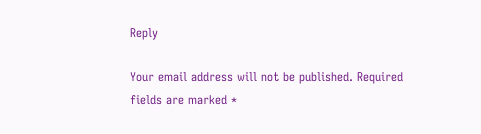Reply

Your email address will not be published. Required fields are marked *